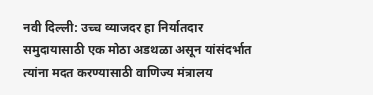नवी दिल्ली: उच्च व्याजदर हा निर्यातदार समुदायासाठी एक मोठा अडथळा असून यांसंदर्भात त्यांना मदत करण्यासाठी वाणिज्य मंत्रालय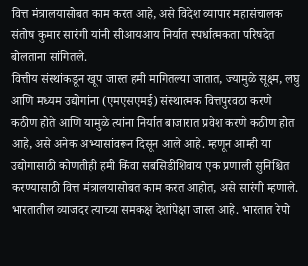वित्त मंत्रालयासोबत काम करत आहे, असे विदेश व्यापार महासंचालक संतोष कुमार सारंगी यांनी सीआयआय निर्यात स्पर्धात्मकता परिषदेत बोलताना सांगितले.
वित्तीय संस्थांकडून खूप जास्त हमी मागितल्या जातात, ज्यामुळे सूक्ष्म, लघु आणि मध्यम उद्योगांना (एमएसएमई) संस्थात्मक वित्तपुरवठा करणे कठीण होते आणि यामुळे त्यांना निर्यात बाजारात प्रवेश करणे कठीण होत आहे, असे अनेक अभ्यासांवरून दिसून आले आहे. म्हणून आम्ही या उद्योगासाठी कोणतीही हमी किंवा सबसिडीशिवाय एक प्रणाली सुनिश्चित करण्यासाठी वित्त मंत्रालयासोबत काम करत आहोत, असे सारंगी म्हणाले.
भारतातील व्याजदर त्याच्या समकक्ष देशांपेक्षा जास्त आहे. भारतात रेपो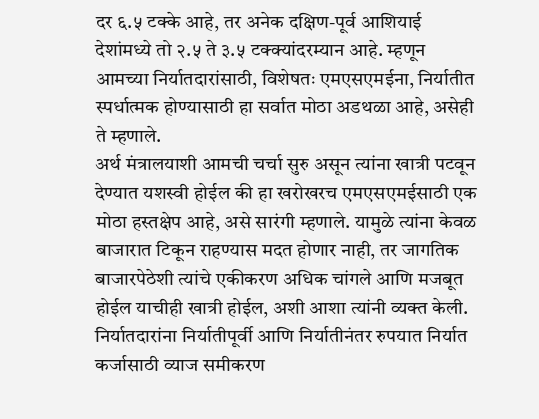दर ६.५ टक्के आहे, तर अनेक दक्षिण-पूर्व आशियाई देशांमध्ये तो २.५ ते ३.५ टक्क्यांदरम्यान आहे. म्हणून आमच्या निर्यातदारांसाठी, विशेषतः एमएसएमईना, निर्यातीत स्पर्धात्मक होण्यासाठी हा सर्वात मोठा अडथळा आहे, असेही ते म्हणाले.
अर्थ मंत्रालयाशी आमची चर्चा सुरु असून त्यांना खात्री पटवून देण्यात यशस्वी होईल की हा खरोखरच एमएसएमईसाठी एक मोठा हस्तक्षेप आहे, असे सारंगी म्हणाले. यामुळे त्यांना केवळ बाजारात टिकून राहण्यास मदत होणार नाही, तर जागतिक बाजारपेठेशी त्यांचे एकीकरण अधिक चांगले आणि मजबूत होईल याचीही खात्री होईल, अशी आशा त्यांनी व्यक्त केली. निर्यातदारांना निर्यातीपूर्वी आणि निर्यातीनंतर रुपयात निर्यात कर्जासाठी व्याज समीकरण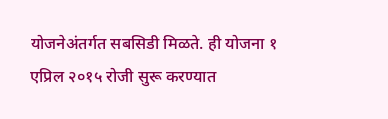योजनेअंतर्गत सबसिडी मिळते. ही योजना १ एप्रिल २०१५ रोजी सुरू करण्यात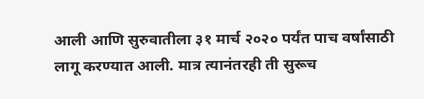आली आणि सुरुवातीला ३१ मार्च २०२० पर्यंत पाच वर्षांसाठी लागू करण्यात आली. मात्र त्यानंतरही ती सुरूच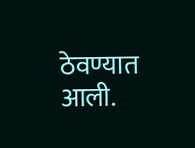ठेवण्यात आली.